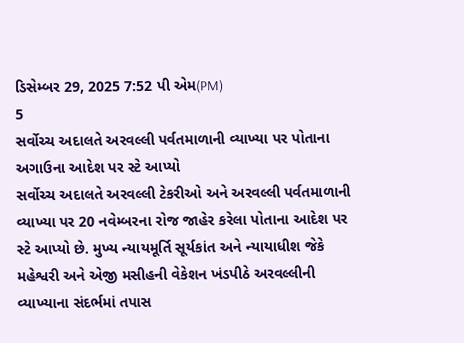ડિસેમ્બર 29, 2025 7:52 પી એમ(PM)
5
સર્વોચ્ચ અદાલતે અરવલ્લી પર્વતમાળાની વ્યાખ્યા પર પોતાના અગાઉના આદેશ પર સ્ટે આપ્યો
સર્વોચ્ચ અદાલતે અરવલ્લી ટેકરીઓ અને અરવલ્લી પર્વતમાળાની વ્યાખ્યા પર 20 નવેમ્બરના રોજ જાહેર કરેલા પોતાના આદેશ પર સ્ટે આપ્યો છે. મુખ્ય ન્યાયમૂર્તિ સૂર્યકાંત અને ન્યાયાધીશ જેકે મહેશ્વરી અને એજી મસીહની વેકેશન ખંડપીઠે અરવલ્લીની વ્યાખ્યાના સંદર્ભમાં તપાસ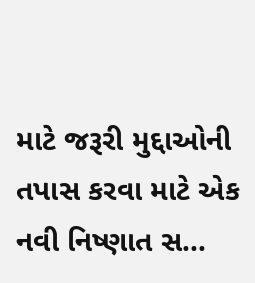માટે જરૂરી મુદ્દાઓની તપાસ કરવા માટે એક નવી નિષ્ણાત સ...